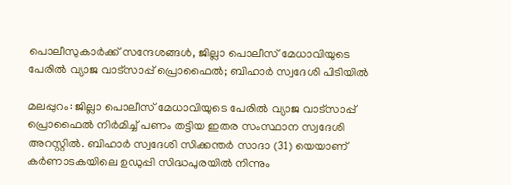പൊലീസുകാർക്ക് സന്ദേശങ്ങൾ, ജില്ലാ പൊലീസ് മേധാവിയുടെ പേരില്‍ വ്യാജ വാട്‌സാപ്പ് പ്രൊഫൈല്‍; ബിഹാർ സ്വദേശി പിടിയിൽ

മലപ്പുറം: ജില്ലാ പൊലീസ് മേധാവിയുടെ പേരില്‍ വ്യാജ വാട്‌സാപ്പ് പ്രൊഫൈല്‍ നിര്‍മിച്ച് പണം തട്ടിയ ഇതര സംസ്ഥാന സ്വദേശി അറസ്റ്റില്‍. ബിഹാര്‍ സ്വദേശി സിക്കന്തര്‍ സാദാ (31) യെയാണ് കര്‍ണാടകയിലെ ഉഡുപ്പി സിദ്ധപുരയില്‍ നിന്നും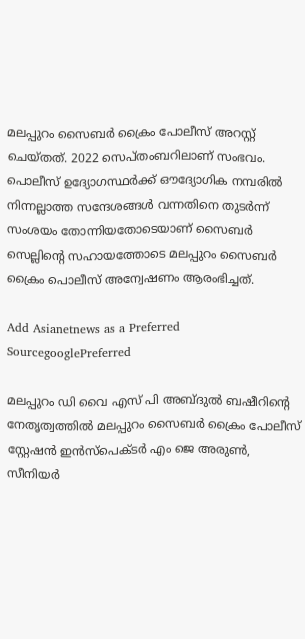മലപ്പുറം സൈബര്‍ ക്രൈം പോലീസ് അറസ്റ്റ് ചെയ്തത്. 2022 സെപ്തംബറിലാണ് സംഭവം. പൊലീസ് ഉദ്യോഗസ്ഥര്‍ക്ക് ഔദ്യോഗിക നമ്പരില്‍ നിന്നല്ലാത്ത സന്ദേശങ്ങള്‍ വന്നതിനെ തുടര്‍ന്ന് സംശയം തോന്നിയതോടെയാണ് സൈബര്‍ സെല്ലിന്റെ സഹായത്തോടെ മലപ്പുറം സൈബര്‍ ക്രൈം പൊലീസ് അന്വേഷണം ആരംഭിച്ചത്.

Add Asianetnews as a Preferred SourcegooglePreferred

മലപ്പുറം ഡി വൈ എസ് പി അബ്ദുല്‍ ബഷീറിന്റെ നേതൃത്വത്തില്‍ മലപ്പുറം സൈബര്‍ ക്രൈം പോലീസ് സ്റ്റേഷന്‍ ഇന്‍സ്‌പെക്ടര്‍ എം ജെ അരുണ്‍, സീനിയര്‍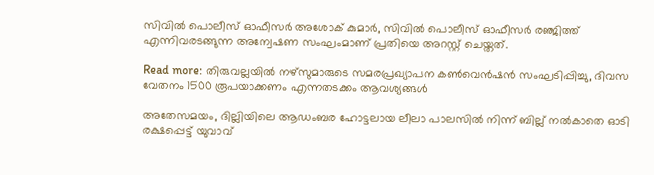സിവില്‍ പൊലീസ് ഓഫീസര്‍ അശോക് കുമാര്‍, സിവില്‍ പൊലീസ് ഓഫീസര്‍ രഞ്ജിത്ത് എന്നിവരടങ്ങുന്ന അന്വേഷണ സംഘംമാണ് പ്രതിയെ അറസ്റ്റ് ചെയ്തത്.

Read more: തിരുവല്ലയിൽ നഴ്സുമാരുടെ സമരപ്രഖ്യാപന കൺവെൻഷൻ സംഘടിപ്പിച്ചു, ദിവസ വേതനം 1500 രൂപയാക്കണം എന്നതടക്കം ആവശ്യങ്ങൾ

അതേസമയം, ദില്ലിയിലെ ആഡംബര ഹോട്ടലായ ലീലാ പാലസില്‍ നിന്ന് ബില്ല് നല്‍കാതെ ഓടി രക്ഷപ്പെട്ട് യുവാവ്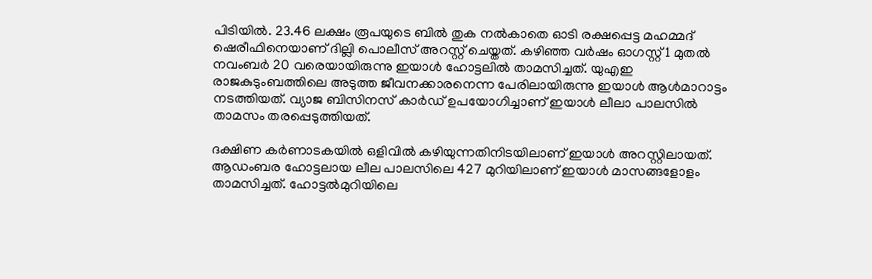പിടിയില്‍. 23.46 ലക്ഷം രൂപയുടെ ബില്‍ തുക നല്‍കാതെ ഓടി രക്ഷപ്പെട്ട മഹമ്മദ് ഷെരീഫിനെയാണ് ദില്ലി പൊലീസ് അറസ്റ്റ് ചെയ്തത്. കഴിഞ്ഞ വര്‍ഷം ഓഗസ്റ്റ് 1 മുതല്‍ നവംബര്‍ 20 വരെയായിരുന്നു ഇയാള്‍ ഹോട്ടലില്‍ താമസിച്ചത്. യുഎഇ രാജകുടുംബത്തിലെ അടുത്ത ജീവനക്കാരനെന്ന പേരിലായിരുന്നു ഇയാള്‍ ആള്‍മാറാട്ടം നടത്തിയത്. വ്യാജ ബിസിനസ് കാര്‍ഡ് ഉപയോഗിച്ചാണ് ഇയാള്‍ ലീലാ പാലസില്‍ താമസം തരപ്പെടുത്തിയത്.

ദക്ഷിണ കര്‍ണാടകയില്‍ ഒളിവില്‍ കഴിയുന്നതിനിടയിലാണ് ഇയാള്‍ അറസ്റ്റിലായത്. ആഡംബര ഹോട്ടലായ ലീല പാലസിലെ 427 മുറിയിലാണ് ഇയാള്‍ മാസങ്ങളോളം താമസിച്ചത്. ഹോട്ടല്‍മുറിയിലെ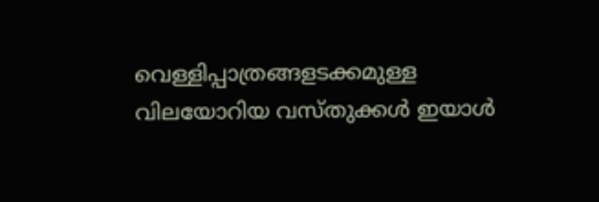വെള്ളിപ്പാത്രങ്ങളടക്കമുള്ള വിലയോറിയ വസ്തുക്കള്‍ ഇയാള്‍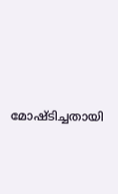മോഷ്ടിച്ചതായി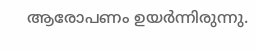ആരോപണം ഉയര്‍ന്നിരുന്നു.